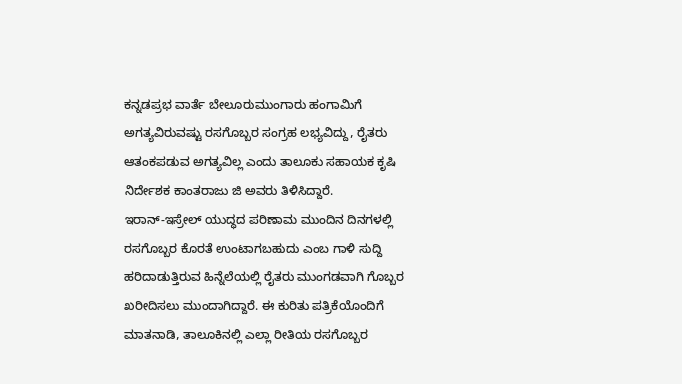ಕನ್ನಡಪ್ರಭ ವಾರ್ತೆ ಬೇಲೂರುಮುಂಗಾರು ಹಂಗಾಮಿಗೆ ಅಗತ್ಯವಿರುವಷ್ಟು ರಸಗೊಬ್ಬರ ಸಂಗ್ರಹ ಲಭ್ಯವಿದ್ದು, ರೈತರು ಆತಂಕಪಡುವ ಅಗತ್ಯವಿಲ್ಲ ಎಂದು ತಾಲೂಕು ಸಹಾಯಕ ಕೃಷಿ ನಿರ್ದೇಶಕ ಕಾಂತರಾಜು ಜಿ ಅವರು ತಿಳಿಸಿದ್ದಾರೆ.
ಇರಾನ್-ಇಸ್ರೇಲ್ ಯುದ್ಧದ ಪರಿಣಾಮ ಮುಂದಿನ ದಿನಗಳಲ್ಲಿ ರಸಗೊಬ್ಬರ ಕೊರತೆ ಉಂಟಾಗಬಹುದು ಎಂಬ ಗಾಳಿ ಸುದ್ದಿ ಹರಿದಾಡುತ್ತಿರುವ ಹಿನ್ನೆಲೆಯಲ್ಲಿ ರೈತರು ಮುಂಗಡವಾಗಿ ಗೊಬ್ಬರ ಖರೀದಿಸಲು ಮುಂದಾಗಿದ್ದಾರೆ. ಈ ಕುರಿತು ಪತ್ರಿಕೆಯೊಂದಿಗೆ ಮಾತನಾಡಿ, ತಾಲೂಕಿನಲ್ಲಿ ಎಲ್ಲಾ ರೀತಿಯ ರಸಗೊಬ್ಬರ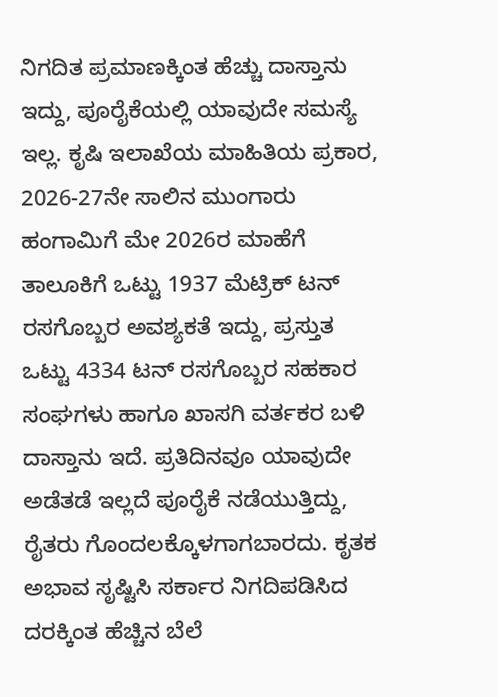ನಿಗದಿತ ಪ್ರಮಾಣಕ್ಕಿಂತ ಹೆಚ್ಚು ದಾಸ್ತಾನು ಇದ್ದು, ಪೂರೈಕೆಯಲ್ಲಿ ಯಾವುದೇ ಸಮಸ್ಯೆ ಇಲ್ಲ. ಕೃಷಿ ಇಲಾಖೆಯ ಮಾಹಿತಿಯ ಪ್ರಕಾರ, 2026-27ನೇ ಸಾಲಿನ ಮುಂಗಾರು ಹಂಗಾಮಿಗೆ ಮೇ 2026ರ ಮಾಹೆಗೆ ತಾಲೂಕಿಗೆ ಒಟ್ಟು 1937 ಮೆಟ್ರಿಕ್ ಟನ್ ರಸಗೊಬ್ಬರ ಅವಶ್ಯಕತೆ ಇದ್ದು, ಪ್ರಸ್ತುತ ಒಟ್ಟು 4334 ಟನ್ ರಸಗೊಬ್ಬರ ಸಹಕಾರ ಸಂಘಗಳು ಹಾಗೂ ಖಾಸಗಿ ವರ್ತಕರ ಬಳಿ ದಾಸ್ತಾನು ಇದೆ. ಪ್ರತಿದಿನವೂ ಯಾವುದೇ ಅಡೆತಡೆ ಇಲ್ಲದೆ ಪೂರೈಕೆ ನಡೆಯುತ್ತಿದ್ದು, ರೈತರು ಗೊಂದಲಕ್ಕೊಳಗಾಗಬಾರದು. ಕೃತಕ ಅಭಾವ ಸೃಷ್ಟಿಸಿ ಸರ್ಕಾರ ನಿಗದಿಪಡಿಸಿದ ದರಕ್ಕಿಂತ ಹೆಚ್ಚಿನ ಬೆಲೆ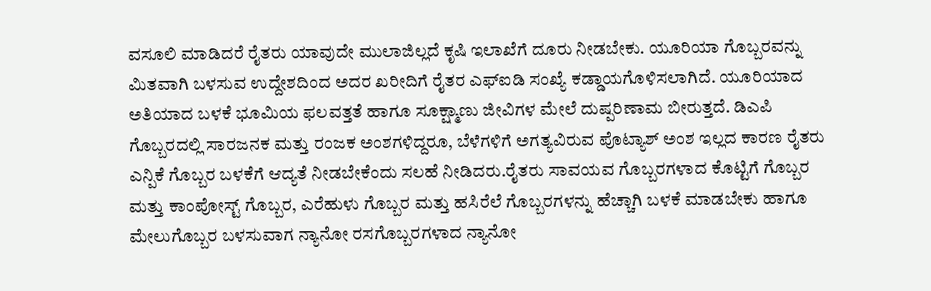ವಸೂಲಿ ಮಾಡಿದರೆ ರೈತರು ಯಾವುದೇ ಮುಲಾಜಿಲ್ಲದೆ ಕೃಷಿ ಇಲಾಖೆಗೆ ದೂರು ನೀಡಬೇಕು. ಯೂರಿಯಾ ಗೊಬ್ಬರವನ್ನು ಮಿತವಾಗಿ ಬಳಸುವ ಉದ್ದೇಶದಿಂದ ಅದರ ಖರೀದಿಗೆ ರೈತರ ಎಫ್ಐಡಿ ಸಂಖ್ಯೆ ಕಡ್ಡಾಯಗೊಳಿಸಲಾಗಿದೆ. ಯೂರಿಯಾದ ಅತಿಯಾದ ಬಳಕೆ ಭೂಮಿಯ ಫಲವತ್ತತೆ ಹಾಗೂ ಸೂಕ್ಷ್ಮಾಣು ಜೀವಿಗಳ ಮೇಲೆ ದುಷ್ಪರಿಣಾಮ ಬೀರುತ್ತದೆ. ಡಿಎಪಿ ಗೊಬ್ಬರದಲ್ಲಿ ಸಾರಜನಕ ಮತ್ತು ರಂಜಕ ಅಂಶಗಳಿದ್ದರೂ, ಬೆಳೆಗಳಿಗೆ ಅಗತ್ಯವಿರುವ ಪೊಟ್ಯಾಶ್ ಅಂಶ ಇಲ್ಲದ ಕಾರಣ ರೈತರು ಎನ್ಪಿಕೆ ಗೊಬ್ಬರ ಬಳಕೆಗೆ ಆದ್ಯತೆ ನೀಡಬೇಕೆಂದು ಸಲಹೆ ನೀಡಿದರು.ರೈತರು ಸಾವಯವ ಗೊಬ್ಬರಗಳಾದ ಕೊಟ್ಟಿಗೆ ಗೊಬ್ಬರ ಮತ್ತು ಕಾಂಪೋಸ್ಟ್ ಗೊಬ್ಬರ, ಎರೆಹುಳು ಗೊಬ್ಬರ ಮತ್ತು ಹಸಿರೆಲೆ ಗೊಬ್ಬರಗಳನ್ನು ಹೆಚ್ಚಾಗಿ ಬಳಕೆ ಮಾಡಬೇಕು ಹಾಗೂ ಮೇಲುಗೊಬ್ಬರ ಬಳಸುವಾಗ ನ್ಯಾನೋ ರಸಗೊಬ್ಬರಗಳಾದ ನ್ಯಾನೋ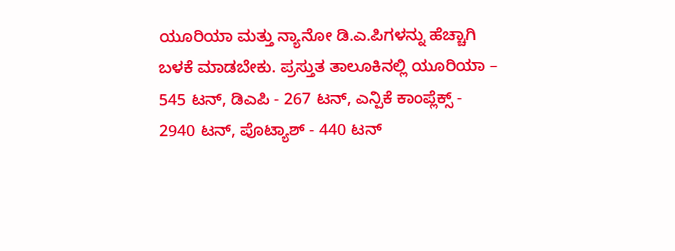ಯೂರಿಯಾ ಮತ್ತು ನ್ಯಾನೋ ಡಿ.ಎ.ಪಿಗಳನ್ನು ಹೆಚ್ಚಾಗಿ ಬಳಕೆ ಮಾಡಬೇಕು. ಪ್ರಸ್ತುತ ತಾಲೂಕಿನಲ್ಲಿ ಯೂರಿಯಾ – 545 ಟನ್, ಡಿಎಪಿ - 267 ಟನ್, ಎನ್ಪಿಕೆ ಕಾಂಪ್ಲೆಕ್ಸ್ - 2940 ಟನ್, ಪೊಟ್ಯಾಶ್ - 440 ಟನ್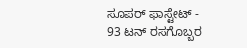ಸೂಪರ್ ಫಾಸ್ಟೇಟ್ - 93 ಟನ್ ರಸಗೊಬ್ಬರ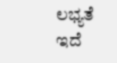ಲಭ್ಯತೆ ಇದೆ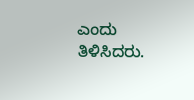ಎಂದು ತಿಳಿಸಿದರು.